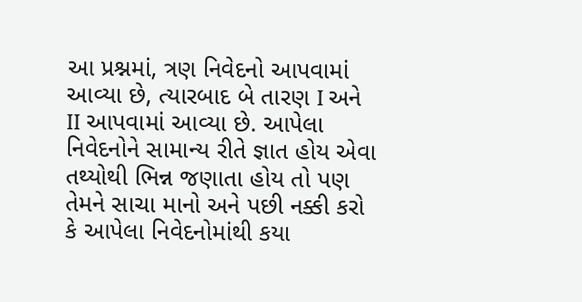આ પ્રશ્નમાં, ત્રણ નિવેદનો આપવામાં આવ્યા છે, ત્યારબાદ બે તારણ I અને II આપવામાં આવ્યા છે. આપેલા નિવેદનોને સામાન્ય રીતે જ્ઞાત હોય એવા તથ્યોથી ભિન્ન જણાતા હોય તો પણ તેમને સાચા માનો અને પછી નક્કી કરો કે આપેલા નિવેદનોમાંથી કયા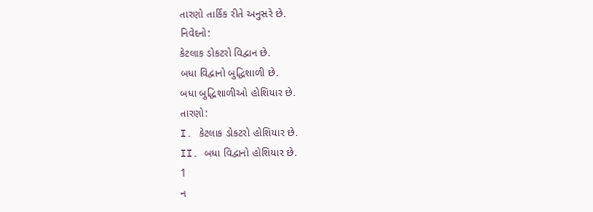તારણો તાર્કિક રીતે અનુસરે છે.
નિવેદનો:
કેટલાક ડોકટરો વિદ્વાન છે.
બધા વિદ્વાનો બુદ્ધિશાળી છે.
બધા બુદ્ધિશાળીઓ હોશિયાર છે.
તારણો:
I. કેટલાક ડોકટરો હોશિયાર છે.
II. બધા વિદ્વાનો હોશિયાર છે.
1
ન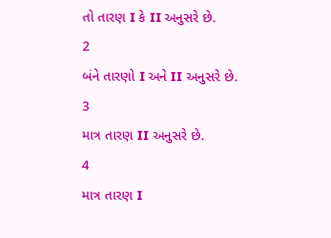તો તારણ I કે II અનુસરે છે.
2
બંને તારણો I અને II અનુસરે છે.
3
માત્ર તારણ II અનુસરે છે.
4
માત્ર તારણ I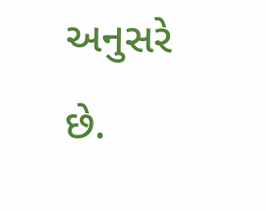અનુસરે છે.